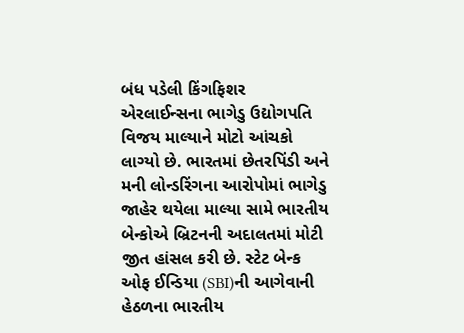બંધ પડેલી કિંગફિશર એરલાઈન્સના ભાગેડુ ઉદ્યોગપતિ વિજય માલ્યાને મોટો આંચકો લાગ્યો છે. ભારતમાં છેતરપિંડી અને મની લોન્ડરિંગના આરોપોમાં ભાગેડુ જાહેર થયેલા માલ્યા સામે ભારતીય બેન્કોએ બ્રિટનની અદાલતમાં મોટી જીત હાંસલ કરી છે. સ્ટેટ બેન્ક ઓફ ઈન્ડિયા (SBI)ની આગેવાની હેઠળના ભારતીય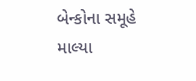બેન્કોના સમૂહે માલ્યા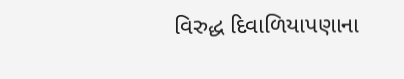વિરુદ્ધ દિવાળિયાપણાના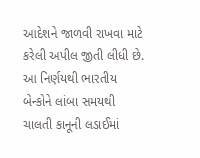આદેશને જાળવી રાખવા માટે કરેલી અપીલ જીતી લીધી છે. આ નિર્ણયથી ભારતીય બેન્કોને લાંબા સમયથી ચાલતી કાનૂની લડાઈમાં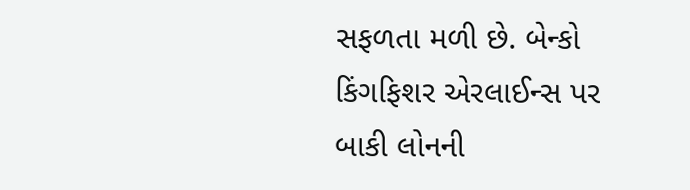સફળતા મળી છે. બેન્કો કિંગફિશર એરલાઈન્સ પર બાકી લોનની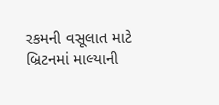રકમની વસૂલાત માટે બ્રિટનમાં માલ્યાની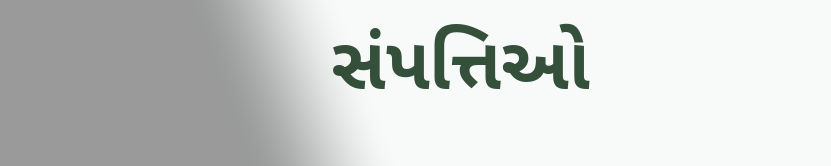સંપત્તિઓ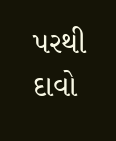પરથી દાવો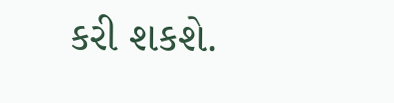કરી શકશે.